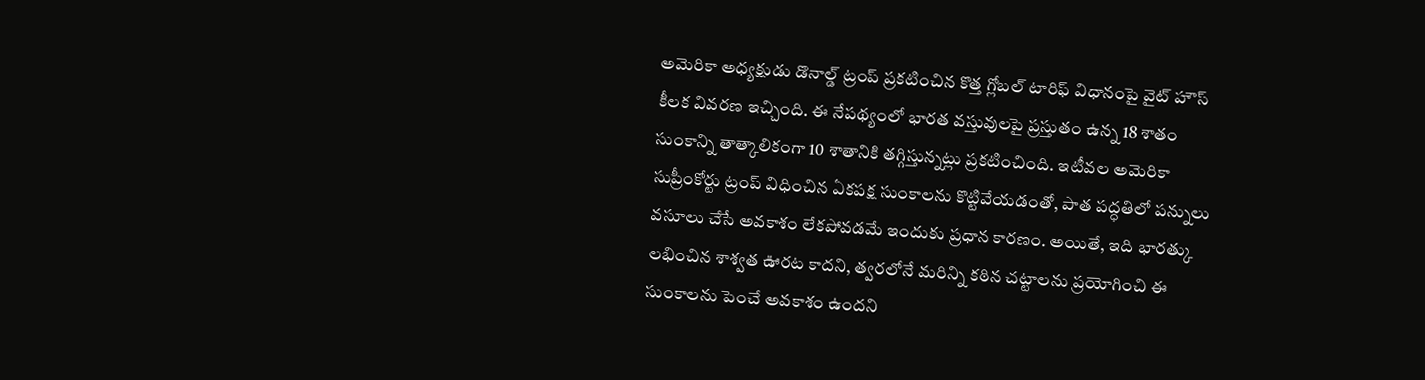అమెరికా అధ్యక్షుడు డొనాల్డ్ ట్రంప్ ప్రకటించిన కొత్త గ్లోబల్ టారిఫ్ విధానంపై వైట్ హౌస్ కీలక వివరణ ఇచ్చింది. ఈ నేపథ్యంలో భారత వస్తువులపై ప్రస్తుతం ఉన్న 18 శాతం సుంకాన్ని తాత్కాలికంగా 10 శాతానికి తగ్గిస్తున్నట్లు ప్రకటించింది. ఇటీవల అమెరికా సుప్రీంకోర్టు ట్రంప్ విధించిన ఏకపక్ష సుంకాలను కొట్టివేయడంతో, పాత పద్ధతిలో పన్నులు వసూలు చేసే అవకాశం లేకపోవడమే ఇందుకు ప్రధాన కారణం. అయితే, ఇది భారత్కు లభించిన శాశ్వత ఊరట కాదని, త్వరలోనే మరిన్ని కఠిన చట్టాలను ప్రయోగించి ఈ సుంకాలను పెంచే అవకాశం ఉందని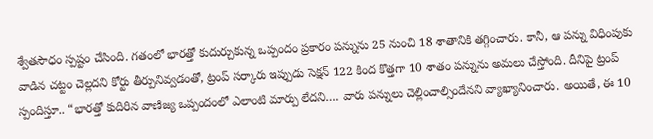శ్వేతసౌధం స్పష్టం చేసింది. గతంలో భారత్తో కుదుర్చుకున్న ఒప్పందం ప్రకారం పన్నును 25 నుంచి 18 శాతానికి తగ్గించారు. కానీ, ఆ పన్ను విధింపుకు వాడిన చట్టం చెల్లదని కోర్టు తీర్పునివ్వడంతో, ట్రంప్ సర్కారు ఇప్పుడు సెక్షన్ 122 కింద కొత్తగా 10 శాతం పన్నును అమలు చేస్తోంది. దీనిపై ట్రంప్ స్పందిస్తూ.. “భారత్తో కుదిరిన వాణిజ్య ఒప్పందంలో ఎలాంటి మార్పు లేదని…. వారు పన్నులు చెల్లించాల్సిందేనని వ్యాఖ్యానించారు. అయితే, ఈ 10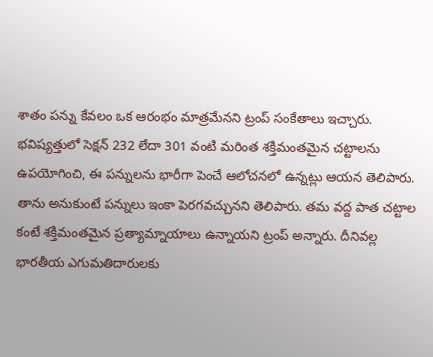శాతం పన్ను కేవలం ఒక ఆరంభం మాత్రమేనని ట్రంప్ సంకేతాలు ఇచ్చారు. భవిష్యత్తులో సెక్షన్ 232 లేదా 301 వంటి మరింత శక్తిమంతమైన చట్టాలను ఉపయోగించి, ఈ పన్నులను భారీగా పెంచే ఆలోచనలో ఉన్నట్లు ఆయన తెలిపారు. తాను అనుకుంటే పన్నులు ఇంకా పెరగవచ్చునని తెలిపారు. తమ వద్ద పాత చట్టాల కంటే శక్తిమంతమైన ప్రత్యామ్నాయాలు ఉన్నాయని ట్రంప్ అన్నారు. దీనివల్ల భారతీయ ఎగుమతిదారులకు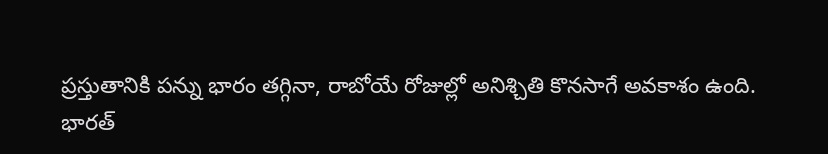ప్రస్తుతానికి పన్ను భారం తగ్గినా, రాబోయే రోజుల్లో అనిశ్చితి కొనసాగే అవకాశం ఉంది.
భారత్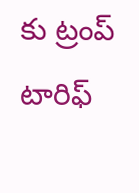కు ట్రంప్ టారిఫ్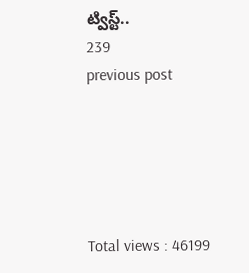ట్విస్ట్..
239
previous post





Total views : 46199